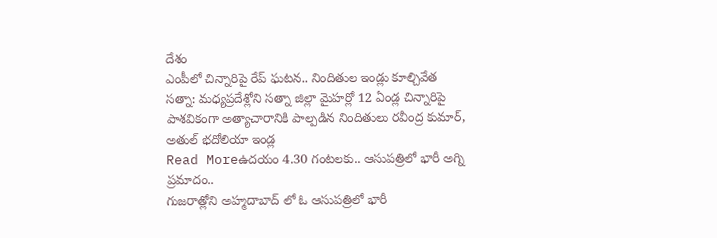దేశం
ఎంపీలో చిన్నారిపై రేప్ ఘటన.. నిందితుల ఇండ్లు కూల్చివేత
సత్నా: మధ్యప్రదేశ్లోని సత్నా జిల్లా మైహర్లో 12 ఏండ్ల చిన్నారిపై పాశవికంగా అత్యాచారానికి పాల్పడిన నిందితులు రవీంద్ర కుమార్, అతుల్ భదోలియా ఇండ్ల
Read Moreఉదయం 4.30 గంటలకు.. ఆసుపత్రిలో భారీ అగ్ని ప్రమాదం..
గుజరాత్లోని అహ్మదాబాద్ లో ఓ ఆసుపత్రిలో భారీ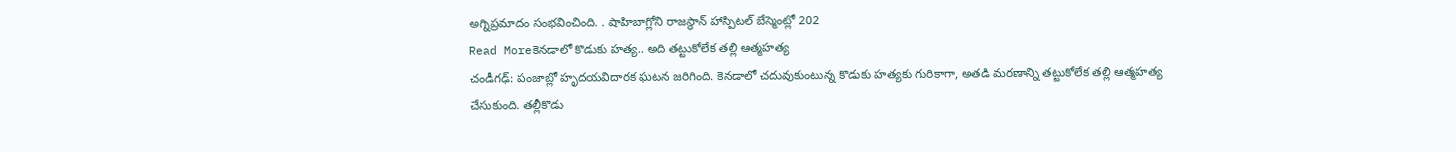అగ్నిప్రమాదం సంభవించింది. . షాహిబాగ్లోని రాజస్థాన్ హాస్పిటల్ బేస్మెంట్లో 202
Read Moreకెనడాలో కొడుకు హత్య.. అది తట్టుకోలేక తల్లి ఆత్మహత్య
చండీగఢ్: పంజాబ్లో హృదయవిదారక ఘటన జరిగింది. కెనడాలో చదువుకుంటున్న కొడుకు హత్యకు గురికాగా, అతడి మరణాన్ని తట్టుకోలేక తల్లి ఆత్మహత్య చేసుకుంది. తల్లీకొడు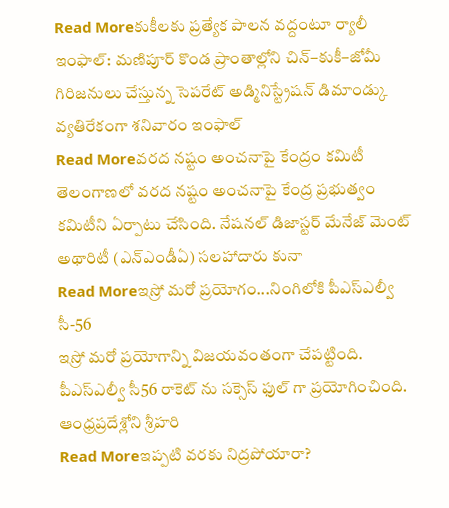Read Moreకుకీలకు ప్రత్యేక పాలన వద్దంటూ ర్యాలీ
ఇంఫాల్: మణిపూర్ కొండ ప్రాంతాల్లోని చిన్–కుకీ–జోమీ గిరిజనులు చేస్తున్న సెపరేట్ అడ్మినిస్ట్రేషన్ డిమాండ్కు వ్యతిరేకంగా శనివారం ఇంఫాల్
Read Moreవరద నష్టం అంచనాపై కేంద్రం కమిటీ
తెలంగాణలో వరద నష్టం అంచనాపై కేంద్ర ప్రభుత్వం కమిటీని ఏర్పాటు చేసింది. నేషనల్ డిజాస్టర్ మేనేజ్ మెంట్ అథారిటీ (ఎన్ఎండీఏ) సలహాదారు కునా
Read Moreఇస్రో మరో ప్రయోగం...నింగిలోకి పీఎస్ఎల్వీ సీ-56
ఇస్రో మరో ప్రయోగాన్ని విజయవంతంగా చేపట్టింది. పీఎస్ఎల్వీ సీ56 రాకెట్ ను సక్సెస్ ఫుల్ గా ప్రయోగించింది. ఆంధ్రప్రదేశ్లోని శ్రీహరి
Read Moreఇప్పటి వరకు నిద్రపోయారా?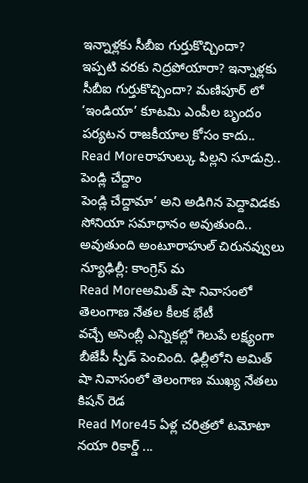ఇన్నాళ్లకు సీబీఐ గుర్తుకొచ్చిందా?
ఇప్పటి వరకు నిద్రపోయారా? ఇన్నాళ్లకు సీబీఐ గుర్తుకొచ్చిందా? మణిపూర్ లో ‘ఇండియా’ కూటమి ఎంపీల బృందం పర్యటన రాజకీయాల కోసం కాదు..
Read Moreరాహుల్కు పిల్లని సూడున్రి.. పెండ్లి చేద్దాం
పెండ్లి చేద్దామా’ అని అడిగిన పెద్దావిడకు సోనియా సమాధానం అవుతుంది.. అవుతుంది అంటూరాహుల్ చిరునవ్వులు న్యూఢిల్లీ: కాంగ్రెస్ మ
Read Moreఅమిత్ షా నివాసంలో తెలంగాణ నేతల కీలక భేటీ
వచ్చే అసెంబ్లీ ఎన్నికల్లో గెలుపే లక్ష్యంగా బీజేపీ స్పీడ్ పెంచింది. ఢిల్లీలోని అమిత్ షా నివాసంలో తెలంగాణ ముఖ్య నేతలు కిషన్ రెడ
Read More45 ఏళ్ల చరిత్రలో టమోటా నయా రికార్డ్ ...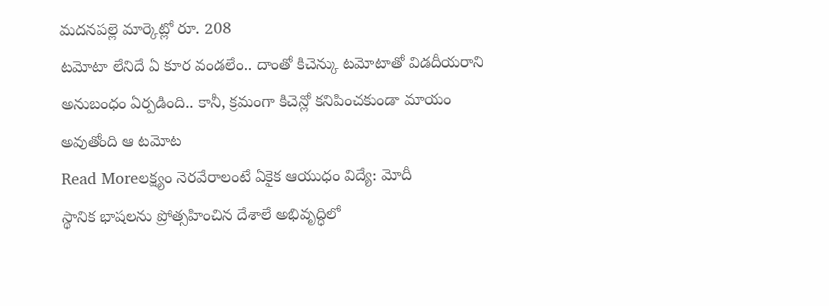మదనపల్లె మార్కెట్లో రూ. 208
టమోటా లేనిదే ఏ కూర వండలేం.. దాంతో కిచెన్కు టమోటాతో విడదీయరాని అనుబంధం ఏర్పడింది.. కానీ, క్రమంగా కిచెన్లో కనిపించకుండా మాయం అవుతోంది ఆ టమోట
Read Moreలక్ష్యం నెరవేరాలంటే ఏకైక ఆయుధం విద్యే: మోదీ
స్థానిక భాషలను ప్రోత్సహించిన దేశాలే అభివృద్ధిలో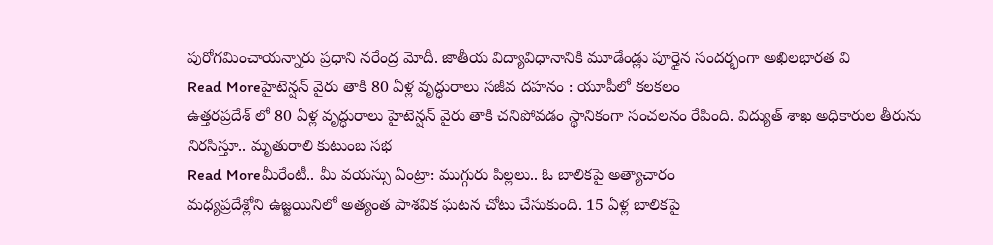పురోగమించాయన్నారు ప్రధాని నరేంద్ర మోదీ. జాతీయ విద్యావిధానానికి మూడేండ్లు పూర్తైన సందర్భంగా అఖిలభారత వి
Read Moreహైటెన్షన్ వైరు తాకి 80 ఏళ్ల వృద్ధురాలు సజీవ దహనం : యూపీలో కలకలం
ఉత్తరప్రదేశ్ లో 80 ఏళ్ల వృద్ధురాలు హైటెన్షన్ వైరు తాకి చనిపోవడం స్థానికంగా సంచలనం రేపింది. విద్యుత్ శాఖ అధికారుల తీరును నిరసిస్తూ.. మృతురాలి కుటుంబ సభ
Read Moreమీరేంటీ.. మీ వయస్సు ఏంట్రా: ముగ్గురు పిల్లలు.. ఓ బాలికపై అత్యాచారం
మధ్యప్రదేశ్లోని ఉజ్జయినిలో అత్యంత పాశవిక ఘటన చోటు చేసుకుంది. 15 ఏళ్ల బాలికపై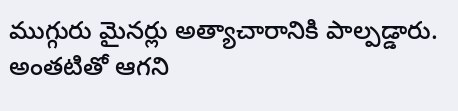ముగ్గురు మైనర్లు అత్యాచారానికి పాల్పడ్డారు. అంతటితో ఆగని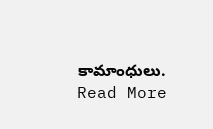కామాంధులు.
Read More